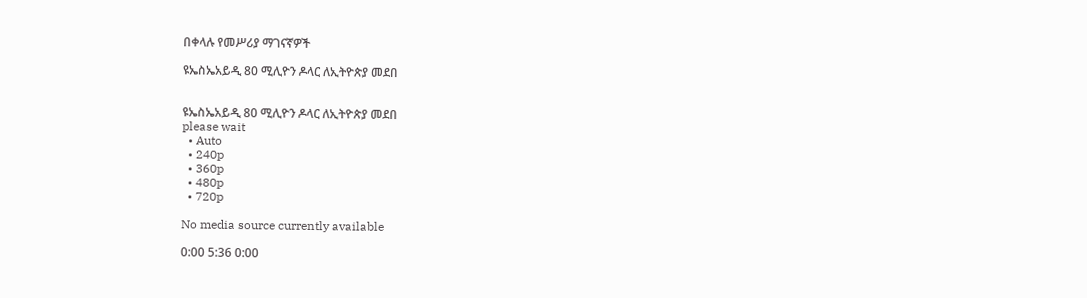በቀላሉ የመሥሪያ ማገናኛዎች

ዩኤስኤአይዲ 80 ሚሊዮን ዶላር ለኢትዮጵያ መደበ


ዩኤስኤአይዲ 80 ሚሊዮን ዶላር ለኢትዮጵያ መደበ
please wait
  • Auto
  • 240p
  • 360p
  • 480p
  • 720p

No media source currently available

0:00 5:36 0:00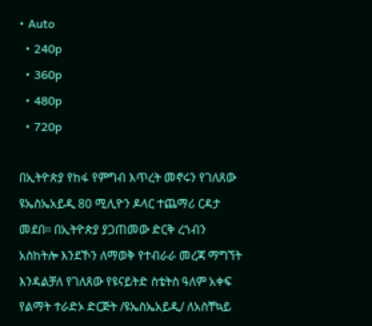• Auto
  • 240p
  • 360p
  • 480p
  • 720p

በኢትዮጵያ የከፋ የምግብ እጥረት መኖሩን የገለጸው ዩኤስኤአይዲ 80 ሚሊዮን ዶላር ተጨማሪ ርዳታ መደበ። በኢትዮጵያ ያጋጠመው ድርቅ ረኀብን አስከትሎ እንደኾን ለማወቅ የተብራራ መረጃ ማግኘት እንዳልቻለ የገለጸው የዩናይትድ ስቴትስ ዓለም አቀፍ የልማት ተራድኦ ድርጅት /ዩኤስኤአይዲ/ ለአስቸኳይ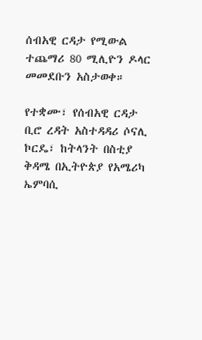ሰብአዊ ርዳታ የሚውል ተጨማሪ 80 ሚሊዮን ዶላር መመደቡን አስታወቀ።

የተቋሙ፣ የሰብአዊ ርዳታ ቢሮ ረዳት አስተዳዳሪ ሶናሊ ኮርዴ፣ ከትላንት በስቲያ ቅዳሜ በኢትዮጵያ የአሜሪካ ኤምባሲ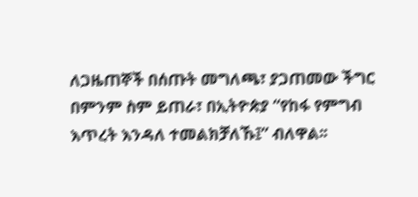ለጋዜጠኞች በሰጡት መግለጫ፣ ያጋጠመው ችግር በምንም ስም ይጠራ፣ በኢትዮጵያ “የከፋ የምግብ እጥረት እንዳለ ተመልክቻለኹ፤” ብለዋል፡፡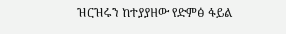ዝርዝሩን ከተያያዘው የድምፅ ፋይል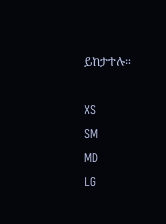ይከታተሉ።

XS
SM
MD
LG